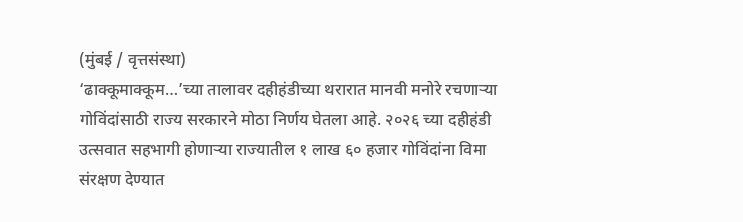(मुंबई / वृत्तसंस्था)
‘ढाक्कूमाक्कूम…’च्या तालावर दहीहंडीच्या थरारात मानवी मनोरे रचणाऱ्या गोविंदांसाठी राज्य सरकारने मोठा निर्णय घेतला आहे. २०२६ च्या दहीहंडी उत्सवात सहभागी होणाऱ्या राज्यातील १ लाख ६० हजार गोविंदांना विमा संरक्षण देण्यात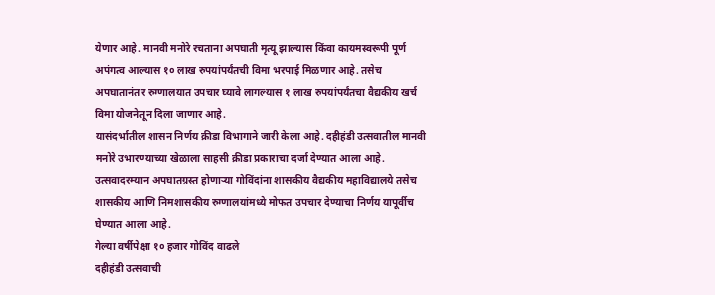येणार आहे. मानवी मनोरे रचताना अपघाती मृत्यू झाल्यास किंवा कायमस्वरूपी पूर्ण अपंगत्व आल्यास १० लाख रुपयांपर्यंतची विमा भरपाई मिळणार आहे. तसेच अपघातानंतर रुग्णालयात उपचार घ्यावे लागल्यास १ लाख रुपयांपर्यंतचा वैद्यकीय खर्च विमा योजनेतून दिला जाणार आहे.
यासंदर्भातील शासन निर्णय क्रीडा विभागाने जारी केला आहे. दहीहंडी उत्सवातील मानवी मनोरे उभारण्याच्या खेळाला साहसी क्रीडा प्रकाराचा दर्जा देण्यात आला आहे. उत्सवादरम्यान अपघातग्रस्त होणाऱ्या गोविंदांना शासकीय वैद्यकीय महाविद्यालये तसेच शासकीय आणि निमशासकीय रुग्णालयांमध्ये मोफत उपचार देण्याचा निर्णय यापूर्वीच घेण्यात आला आहे.
गेल्या वर्षीपेक्षा १० हजार गोविंद वाढले
दहीहंडी उत्सवाची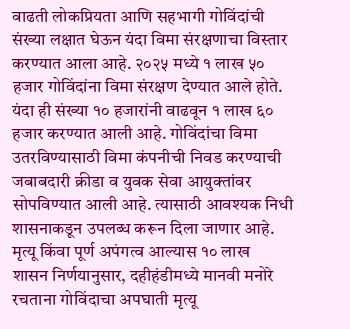वाढती लोकप्रियता आणि सहभागी गोविंदांची संख्या लक्षात घेऊन यंदा विमा संरक्षणाचा विस्तार करण्यात आला आहे. २०२५ मध्ये १ लाख ५० हजार गोविंदांना विमा संरक्षण देण्यात आले होते. यंदा ही संख्या १० हजारांनी वाढवून १ लाख ६० हजार करण्यात आली आहे. गोविंदांचा विमा उतरविण्यासाठी विमा कंपनीची निवड करण्याची जबाबदारी क्रीडा व युवक सेवा आयुक्तांवर सोपविण्यात आली आहे. त्यासाठी आवश्यक निधी शासनाकडून उपलब्ध करून दिला जाणार आहे.
मृत्यू किंवा पूर्ण अपंगत्व आल्यास १० लाख
शासन निर्णयानुसार, दहीहंडीमध्ये मानवी मनोरे रचताना गोविंदाचा अपघाती मृत्यू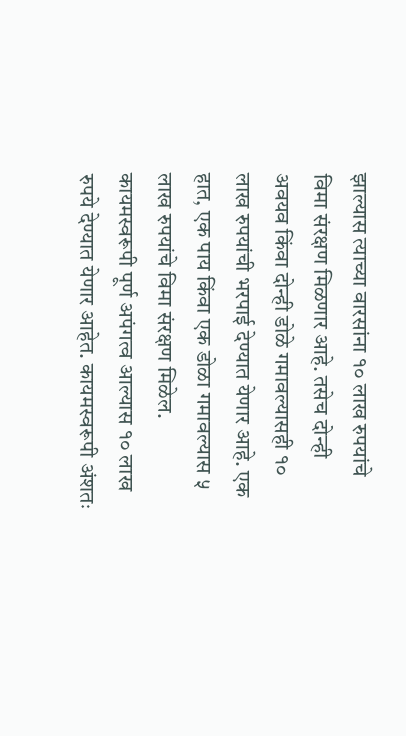झाल्यास त्याच्या वारसांना १० लाख रुपयांचे विमा संरक्षण मिळणार आहे. तसेच दोन्ही अवयव किंवा दोन्ही डोळे गमावल्यासही १० लाख रुपयांची भरपाई देण्यात येणार आहे. एक हात, एक पाय किंवा एक डोळा गमावल्यास ५ लाख रुपयांचे विमा संरक्षण मिळेल. कायमस्वरूपी पूर्ण अपंगत्व आल्यास १० लाख रुपये देण्यात येणार आहेत. कायमस्वरूपी अंशतः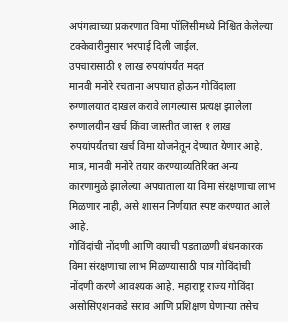अपंगत्वाच्या प्रकरणात विमा पॉलिसीमध्ये निश्चित केलेल्या टक्केवारीनुसार भरपाई दिली जाईल.
उपचारासाठी १ लाख रुपयांपर्यंत मदत
मानवी मनोरे रचताना अपघात होऊन गोविंदाला रुग्णालयात दाखल करावे लागल्यास प्रत्यक्ष झालेला रुग्णालयीन खर्च किंवा जास्तीत जास्त १ लाख रुपयांपर्यंतचा खर्च विमा योजनेतून देण्यात येणार आहे. मात्र, मानवी मनोरे तयार करण्याव्यतिरिक्त अन्य कारणामुळे झालेल्या अपघाताला या विमा संरक्षणाचा लाभ मिळणार नाही, असे शासन निर्णयात स्पष्ट करण्यात आले आहे.
गोविंदांची नोंदणी आणि वयाची पडताळणी बंधनकारक
विमा संरक्षणाचा लाभ मिळण्यासाठी पात्र गोविंदांची नोंदणी करणे आवश्यक आहे. महाराष्ट्र राज्य गोविंदा असोसिएशनकडे सराव आणि प्रशिक्षण घेणाऱ्या तसेच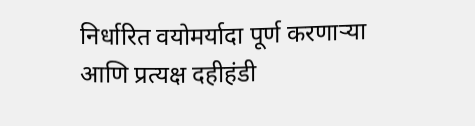निर्धारित वयोमर्यादा पूर्ण करणाऱ्या आणि प्रत्यक्ष दहीहंडी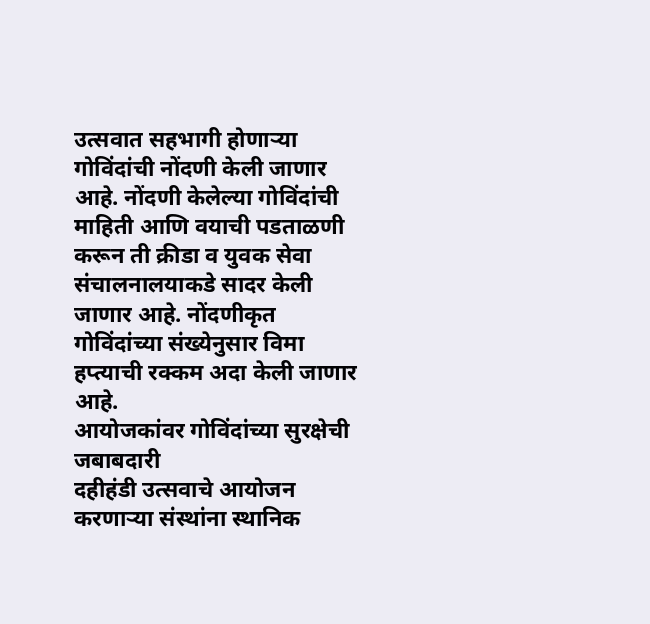उत्सवात सहभागी होणाऱ्या गोविंदांची नोंदणी केली जाणार आहे. नोंदणी केलेल्या गोविंदांची माहिती आणि वयाची पडताळणी करून ती क्रीडा व युवक सेवा संचालनालयाकडे सादर केली जाणार आहे. नोंदणीकृत गोविंदांच्या संख्येनुसार विमा हप्त्याची रक्कम अदा केली जाणार आहे.
आयोजकांवर गोविंदांच्या सुरक्षेची जबाबदारी
दहीहंडी उत्सवाचे आयोजन करणाऱ्या संस्थांना स्थानिक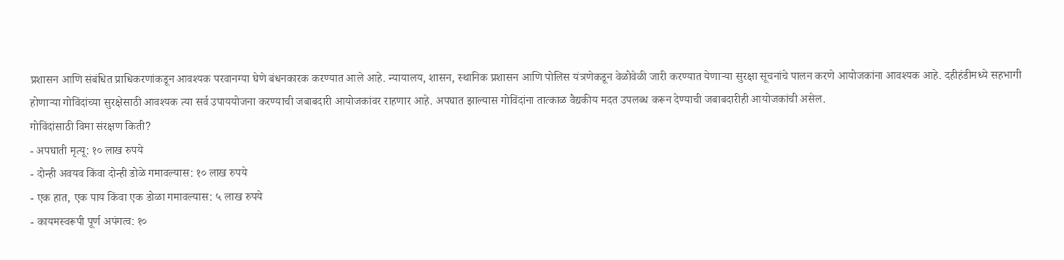प्रशासन आणि संबंधित प्राधिकरणांकडून आवश्यक परवानग्या घेणे बंधनकारक करण्यात आले आहे. न्यायालय, शासन, स्थानिक प्रशासन आणि पोलिस यंत्रणेकडून वेळोवेळी जारी करण्यात येणाऱ्या सुरक्षा सूचनांचे पालन करणे आयोजकांना आवश्यक आहे. दहीहंडीमध्ये सहभागी होणाऱ्या गोविंदांच्या सुरक्षेसाठी आवश्यक त्या सर्व उपाययोजना करण्याची जबाबदारी आयोजकांवर राहणार आहे. अपघात झाल्यास गोविंदांना तात्काळ वैद्यकीय मदत उपलब्ध करून देण्याची जबाबदारीही आयोजकांची असेल.
गोविंदांसाठी विमा संरक्षण किती?
- अपघाती मृत्यू: १० लाख रुपये
- दोन्ही अवयव किंवा दोन्ही डोळे गमावल्यास: १० लाख रुपये
- एक हात, एक पाय किंवा एक डोळा गमावल्यास: ५ लाख रुपये
- कायमस्वरूपी पूर्ण अपंगत्व: १०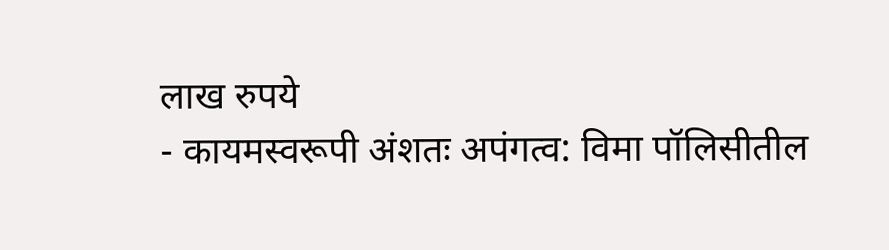लाख रुपये
- कायमस्वरूपी अंशतः अपंगत्व: विमा पॉलिसीतील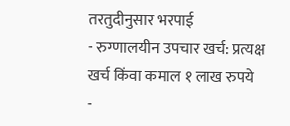तरतुदीनुसार भरपाई
- रुग्णालयीन उपचार खर्च: प्रत्यक्ष खर्च किंवा कमाल १ लाख रुपये
-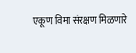एकूण विमा संरक्षण मिळणारे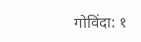गोविंदा: १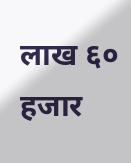लाख ६० हजार